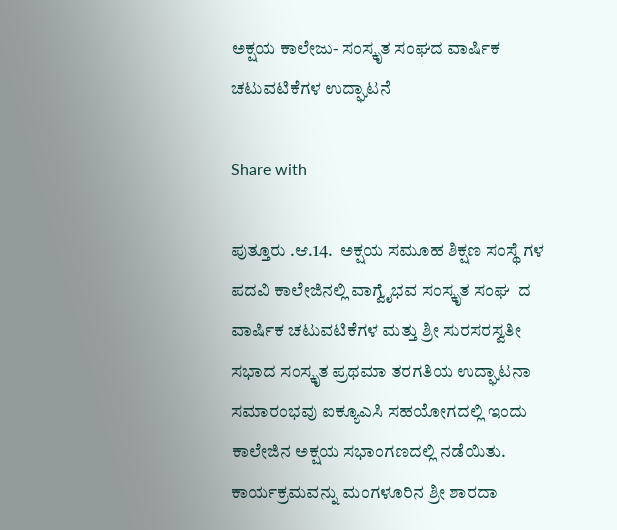ಅಕ್ಷಯ ಕಾಲೇಜು- ಸಂಸ್ಕೃತ ಸಂಘದ ವಾರ್ಷಿಕ  ಚಟುವಟಿಕೆಗಳ ಉದ್ಘಾಟನೆ

Share with

ಪುತ್ತೂರು .ಆ.14.  ಅಕ್ಷಯ ಸಮೂಹ ಶಿಕ್ಷಣ ಸಂಸ್ಥೆ ಗಳ ಪದವಿ ಕಾಲೇಜಿನಲ್ಲಿ ವಾಗ್ವೈಭವ ಸಂಸ್ಕೃತ ಸಂಘ  ದ ವಾರ್ಷಿಕ ಚಟುವಟಿಕೆಗಳ ಮತ್ತು ಶ್ರೀ ಸುರಸರಸ್ವತೀ ಸಭಾದ ಸಂಸ್ಕೃತ ಪ್ರಥಮಾ ತರಗತಿಯ ಉದ್ಘಾಟನಾ ಸಮಾರಂಭವು ಐಕ್ಯೂಎಸಿ ಸಹಯೋಗದಲ್ಲಿ ಇಂದು ಕಾಲೇಜಿನ ಅಕ್ಷಯ ಸಭಾಂಗಣದಲ್ಲಿ ನಡೆಯಿತು.    ಕಾರ್ಯಕ್ರಮವನ್ನು ಮಂಗಳೂರಿನ ಶ್ರೀ ಶಾರದಾ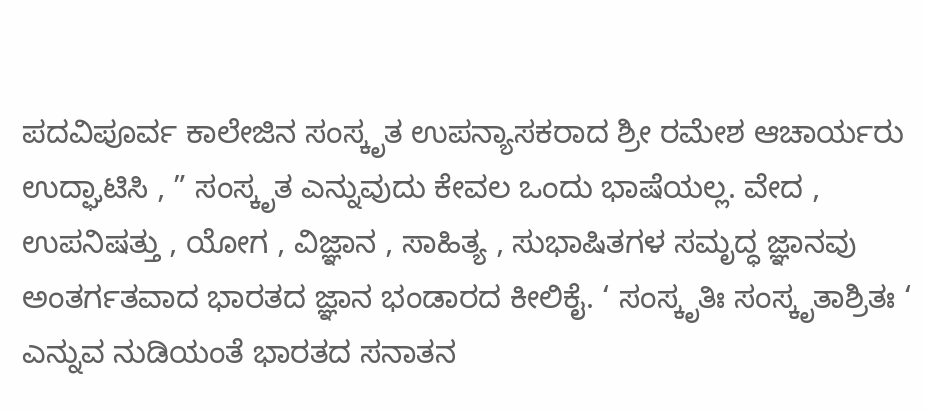ಪದವಿಪೂರ್ವ ಕಾಲೇಜಿನ ಸಂಸ್ಕೃತ ಉಪನ್ಯಾಸಕರಾದ ಶ್ರೀ ರಮೇಶ ಆಚಾರ್ಯರು ಉದ್ಘಾಟಿಸಿ , ” ಸಂಸ್ಕೃತ ಎನ್ನುವುದು ಕೇವಲ ಒಂದು ಭಾಷೆಯಲ್ಲ. ವೇದ , ಉಪನಿಷತ್ತು , ಯೋಗ , ವಿಜ್ಞಾನ , ಸಾಹಿತ್ಯ , ಸುಭಾಷಿತಗಳ ಸಮೃದ್ಧ ಜ್ಞಾನವು ಅಂತರ್ಗತವಾದ ಭಾರತದ ಜ್ಞಾನ ಭಂಡಾರದ ಕೀಲಿಕೈ. ‘ ಸಂಸ್ಕೃತಿಃ ಸಂಸ್ಕೃತಾಶ್ರಿತಃ ‘ ಎನ್ನುವ ನುಡಿಯಂತೆ ಭಾರತದ ಸನಾತನ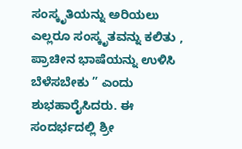ಸಂಸ್ಕೃತಿಯನ್ನು ಅರಿಯಲು ಎಲ್ಲರೂ ಸಂಸ್ಕೃತವನ್ನು ಕಲಿತು , ಪ್ರಾಚೀನ ಭಾಷೆಯನ್ನು ಉಳಿಸಿ ಬೆಳೆಸಬೇಕು ” ಎಂದು ಶುಭಹಾರೈಸಿದರು. ಈ ಸಂದರ್ಭದಲ್ಲಿ ಶ್ರೀ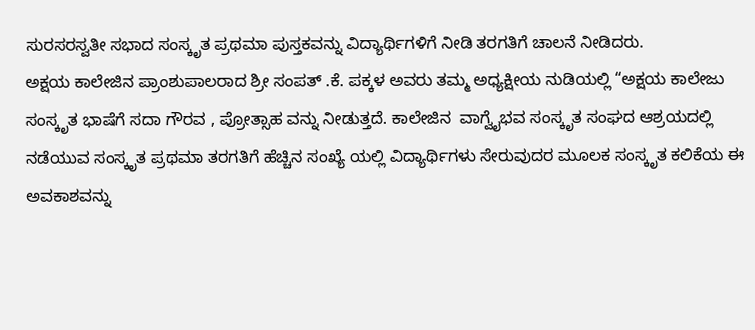ಸುರಸರಸ್ವತೀ ಸಭಾದ ಸಂಸ್ಕೃತ ಪ್ರಥಮಾ ಪುಸ್ತಕವನ್ನು ವಿದ್ಯಾರ್ಥಿಗಳಿಗೆ ನೀಡಿ ತರಗತಿಗೆ ಚಾಲನೆ ನೀಡಿದರು.                        ಅಕ್ಷಯ ಕಾಲೇಜಿನ ಪ್ರಾಂಶುಪಾಲರಾದ ಶ್ರೀ ಸಂಪತ್ .ಕೆ. ಪಕ್ಕಳ ಅವರು ತಮ್ಮ ಅಧ್ಯಕ್ಷೀಯ ನುಡಿಯಲ್ಲಿ “ಅಕ್ಷಯ ಕಾಲೇಜು ಸಂಸ್ಕೃತ ಭಾಷೆಗೆ ಸದಾ ಗೌರವ , ಪ್ರೋತ್ಸಾಹ ವನ್ನು ನೀಡುತ್ತದೆ. ಕಾಲೇಜಿನ  ವಾಗ್ವೈಭವ ಸಂಸ್ಕೃತ ಸಂಘದ ಆಶ್ರಯದಲ್ಲಿ ನಡೆಯುವ ಸಂಸ್ಕೃತ ಪ್ರಥಮಾ ತರಗತಿಗೆ ಹೆಚ್ಚಿನ ಸಂಖ್ಯೆ ಯಲ್ಲಿ ವಿದ್ಯಾರ್ಥಿಗಳು ಸೇರುವುದರ ಮೂಲಕ ಸಂಸ್ಕೃತ ಕಲಿಕೆಯ ಈ ಅವಕಾಶವನ್ನು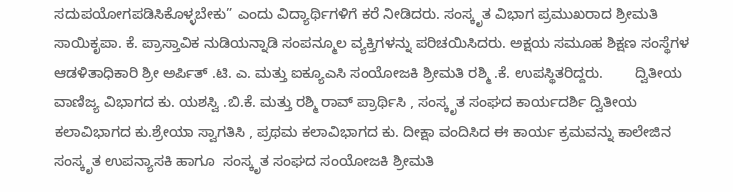ಸದುಪಯೋಗಪಡಿಸಿಕೊಳ್ಳಬೇಕು” ಎಂದು ವಿದ್ಯಾರ್ಥಿಗಳಿಗೆ ಕರೆ ನೀಡಿದರು. ಸಂಸ್ಕೃತ ವಿಭಾಗ ಪ್ರಮುಖರಾದ ಶ್ರೀಮತಿ ಸಾಯಿಕೃಪಾ. ಕೆ. ಪ್ರಾಸ್ತಾವಿಕ ನುಡಿಯನ್ನಾಡಿ ಸಂಪನ್ಮೂಲ ವ್ಯಕ್ತಿಗಳನ್ನು ಪರಿಚಯಿಸಿದರು. ಅಕ್ಷಯ ಸಮೂಹ ಶಿಕ್ಷಣ ಸಂಸ್ಥೆಗಳ ಆಡಳಿತಾಧಿಕಾರಿ ಶ್ರೀ ಅರ್ಪಿತ್ .ಟಿ. ಎ. ಮತ್ತು ಐಕ್ಯೂಎಸಿ ಸಂಯೋಜಕಿ ಶ್ರೀಮತಿ ರಶ್ಮಿ .ಕೆ. ಉಪಸ್ಥಿತರಿದ್ದರು.        ದ್ವಿತೀಯ ವಾಣಿಜ್ಯ ವಿಭಾಗದ ಕು. ಯಶಸ್ವಿ .ಬಿ.ಕೆ. ಮತ್ತು ರಶ್ಮಿ ರಾವ್ ಪ್ರಾರ್ಥಿಸಿ , ಸಂಸ್ಕೃತ ಸಂಘದ ಕಾರ್ಯದರ್ಶಿ ದ್ವಿತೀಯ ಕಲಾವಿಭಾಗದ ಕು.ಶ್ರೇಯಾ ಸ್ವಾಗತಿಸಿ , ಪ್ರಥಮ ಕಲಾವಿಭಾಗದ ಕು. ದೀಕ್ಷಾ ವಂದಿಸಿದ ಈ ಕಾರ್ಯ ಕ್ರಮವನ್ನು ಕಾಲೇಜಿನ ಸಂಸ್ಕೃತ ಉಪನ್ಯಾಸಕಿ ಹಾಗೂ  ಸಂಸ್ಕೃತ ಸಂಘದ ಸಂಯೋಜಕಿ ಶ್ರೀಮತಿ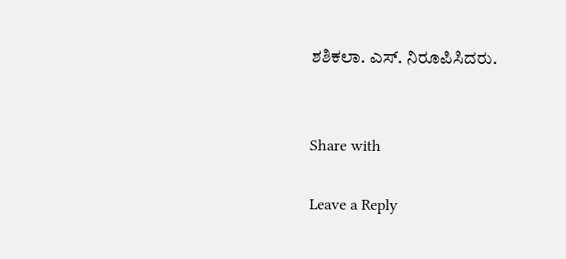ಶಶಿಕಲಾ. ಎಸ್. ನಿರೂಪಿಸಿದರು.


Share with

Leave a Reply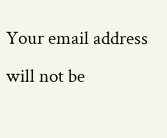Your email address will not be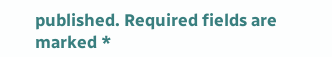published. Required fields are marked *